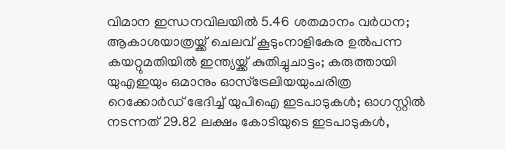വിമാന ഇന്ധനവിലയിൽ 5.46 ശതമാനം വർധന; ആകാശയാത്രയ്ക്ക് ചെലവ് കൂടുംനാളികേര ഉൽപന്ന കയറ്റുമതിയിൽ ഇന്ത്യയ്ക്ക് കുതിച്ചുചാട്ടം; കരുത്തായി യുഎഇയും ഒമാനും ഓസ്ട്രേലിയയുംചരിത്ര റെക്കോർഡ് ഭേദിച്ച് യുപിഐ ഇടപാടുകൾ; ഓഗസ്റ്റിൽ നടന്നത് 29.82 ലക്ഷം കോടിയുടെ ഇടപാടുകൾ,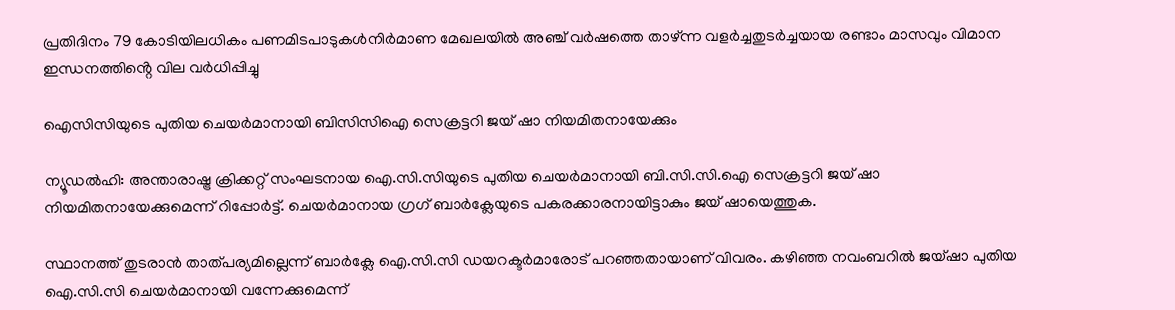പ്രതിദിനം 79 കോടിയിലധികം പണമിടപാടുകൾനിര്‍മാണ മേഖലയില്‍ അഞ്ച് വര്‍ഷത്തെ താഴ്ന്ന വളര്‍ച്ചതുടർച്ചയായ രണ്ടാം മാസവും വിമാന ഇന്ധനത്തിൻ്റെ വില വർധിപ്പിച്ചു

ഐസിസിയുടെ പുതിയ ചെയർമാനായി ബിസിസിഐ സെക്രട്ടറി ജയ് ഷാ നിയമിതനായേക്കും

ന്യൂഡൽഹി: അന്താരാഷ്ട്ര ക്രിക്കറ്റ് സംഘടനായ ഐ.സി.സിയുടെ പുതിയ ചെയർമാനായി ബി.സി.സി.ഐ സെക്രട്ടറി ജയ് ഷാ നിയമിതനായേക്കുമെന്ന് റിപ്പോർട്ട്. ചെയർമാനായ ഗ്രഗ് ബാർക്ലേയുടെ പകരക്കാരനായിട്ടാകും ജയ് ഷായെത്തുക.

സ്ഥാനത്ത് തുടരാൻ താത്പര്യമില്ലെന്ന് ബാർക്ലേ ഐ.സി.സി ഡയറക്ടർമാരോട് പറഞ്ഞതായാണ് വിവരം. കഴിഞ്ഞ നവംബറിൽ ജയ്ഷാ പുതിയ ഐ.സി.സി ചെയർമാനായി വന്നേക്കുമെന്ന്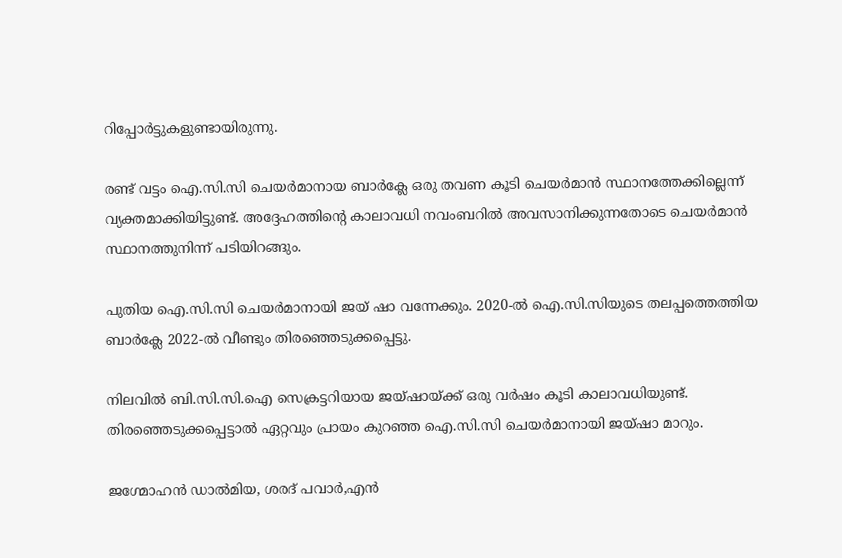റിപ്പോർട്ടുകളുണ്ടായിരുന്നു.

രണ്ട് വട്ടം ഐ.സി.സി ചെയർമാനായ ബാർക്ലേ ഒരു തവണ കൂടി ചെയർമാൻ സ്ഥാനത്തേക്കില്ലെന്ന് വ്യക്തമാക്കിയിട്ടുണ്ട്. അദ്ദേഹത്തിന്റെ കാലാവധി നവംബറിൽ അവസാനിക്കുന്നതോടെ ചെയർമാൻ സ്ഥാനത്തുനിന്ന് പടിയിറങ്ങും.

പുതിയ ഐ.സി.സി ചെയർമാനായി ജയ് ഷാ വന്നേക്കും. 2020-ൽ ഐ.സി.സിയുടെ തലപ്പത്തെത്തിയ ബാർക്ലേ 2022-ൽ വീണ്ടും തിരഞ്ഞെടുക്കപ്പെട്ടു.

നിലവിൽ ബി.സി.സി.ഐ സെക്രട്ടറിയായ ജയ്ഷായ്ക്ക് ഒരു വർഷം കൂടി കാലാവധിയുണ്ട്. തിരഞ്ഞെടുക്കപ്പെട്ടാൽ ഏറ്റവും പ്രായം കുറഞ്ഞ ഐ.സി.സി ചെയർമാനായി ജയ്ഷാ മാറും.

ജഗ്മോഹൻ ഡാൽമിയ, ശരദ് പവാർ,എൻ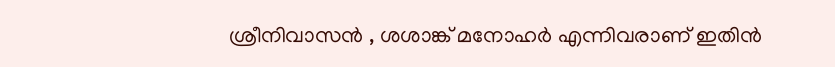ശ്രീനിവാസൻ , ശശാങ്ക് മനോഹർ എന്നിവരാണ് ഇതിൻ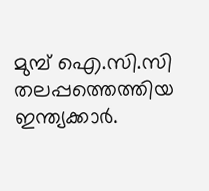മുമ്പ് ഐ.സി.സി തലപ്പത്തെത്തിയ ഇന്ത്യക്കാർ.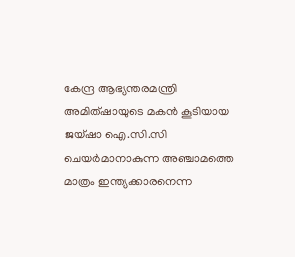കേന്ദ്ര ആഭ്യന്തരമന്ത്രി അമിത്ഷായുടെ മകൻ കൂടിയായ ജയ്ഷാ ഐ.സി.സി ചെയർമാനാകുന്ന അഞ്ചാമത്തെ മാത്രം ഇന്ത്യക്കാരനെന്ന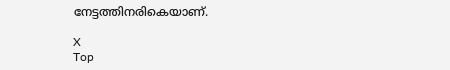നേട്ടത്തിനരികെയാണ്.

X
Top